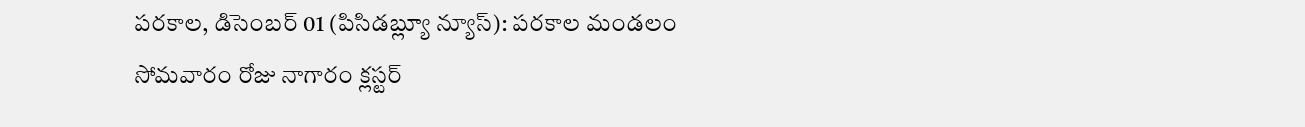పరకాల, డిసెంబర్ 01 (పిసిడబ్ల్యూ న్యూస్): పరకాల మండలం
సోమవారం రోజు నాగారం క్లస్టర్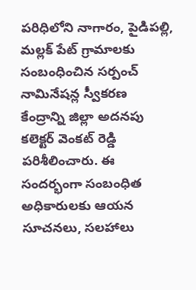పరిధిలోని నాగారం, పైడిపల్లి, మల్లక్ పేట్ గ్రామాలకు సంబంధించిన సర్పంచ్ నామినేషన్ల స్వీకరణ కేంద్రాన్ని జిల్లా అదనపు కలెక్టర్ వెంకట్ రెడ్డి పరిశీలించారు. ఈ సందర్భంగా సంబంధిత అధికారులకు ఆయన సూచనలు, సలహాలు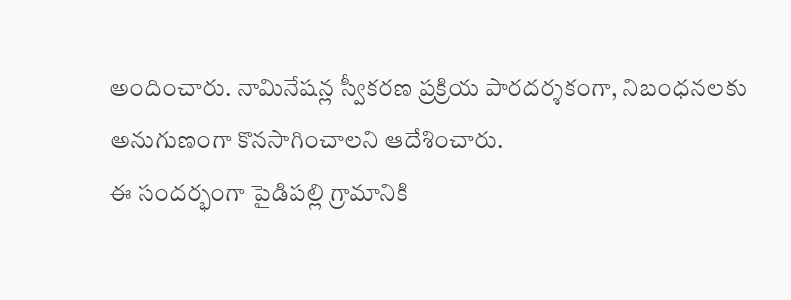అందించారు. నామినేషన్ల స్వీకరణ ప్రక్రియ పారదర్శకంగా, నిబంధనలకు అనుగుణంగా కొనసాగించాలని ఆదేశించారు.
ఈ సందర్భంగా పైడిపల్లి గ్రామానికి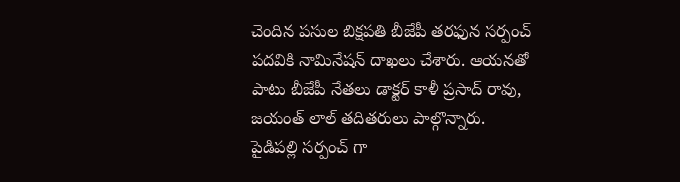చెందిన పసుల బిక్షపతి బీజేపీ తరఫున సర్పంచ్ పదవికి నామినేషన్ దాఖలు చేశారు. ఆయనతో పాటు బీజేపీ నేతలు డాక్టర్ కాళీ ప్రసాద్ రావు, జయంత్ లాల్ తదితరులు పాల్గొన్నారు.
పైడిపల్లి సర్పంచ్ గా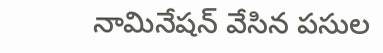నామినేషన్ వేసిన పసుల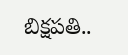బిక్షపతి..